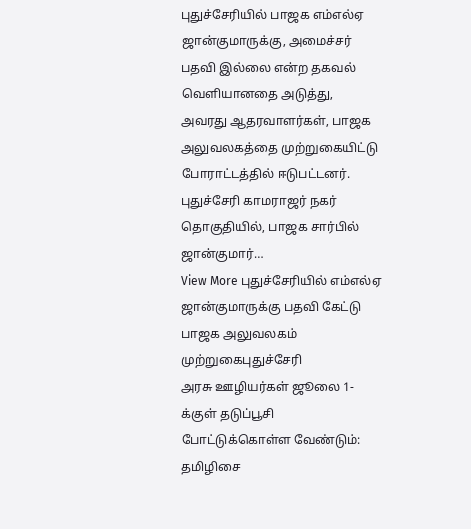புதுச்சேரியில் பாஜக எம்எல்ஏ ஜான்குமாருக்கு, அமைச்சர் பதவி இல்லை என்ற தகவல் வெளியானதை அடுத்து, அவரது ஆதரவாளர்கள், பாஜக அலுவலகத்தை முற்றுகையிட்டு போராட்டத்தில் ஈடுபட்டனர். புதுச்சேரி காமராஜர் நகர் தொகுதியில், பாஜக சார்பில் ஜான்குமார்…
View More புதுச்சேரியில் எம்எல்ஏ ஜான்குமாருக்கு பதவி கேட்டு பாஜக அலுவலகம் முற்றுகைபுதுச்சேரி
அரசு ஊழியர்கள் ஜூலை 1-க்குள் தடுப்பூசி போட்டுக்கொள்ள வேண்டும்: தமிழிசை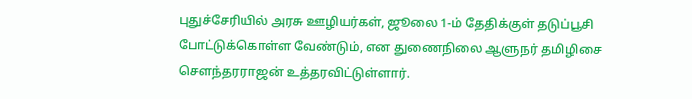புதுச்சேரியில் அரசு ஊழியர்கள், ஜூலை 1-ம் தேதிக்குள் தடுப்பூசி போட்டுக்கொள்ள வேண்டும், என துணைநிலை ஆளுநர் தமிழிசை சௌந்தரராஜன் உத்தரவிட்டுள்ளார்.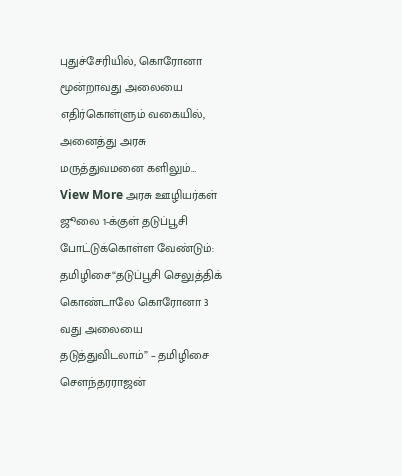புதுச்சேரியில், கொரோனா மூன்றாவது அலையை எதிர்கொள்ளும் வகையில், அனைத்து அரசு மருத்துவமனை களிலும்…
View More அரசு ஊழியர்கள் ஜூலை 1-க்குள் தடுப்பூசி போட்டுக்கொள்ள வேண்டும்: தமிழிசை“தடுப்பூசி செலுத்திக் கொண்டாலே கொரோனா 3 வது அலையை தடுத்துவிடலாம்” – தமிழிசை செளந்தரராஜன்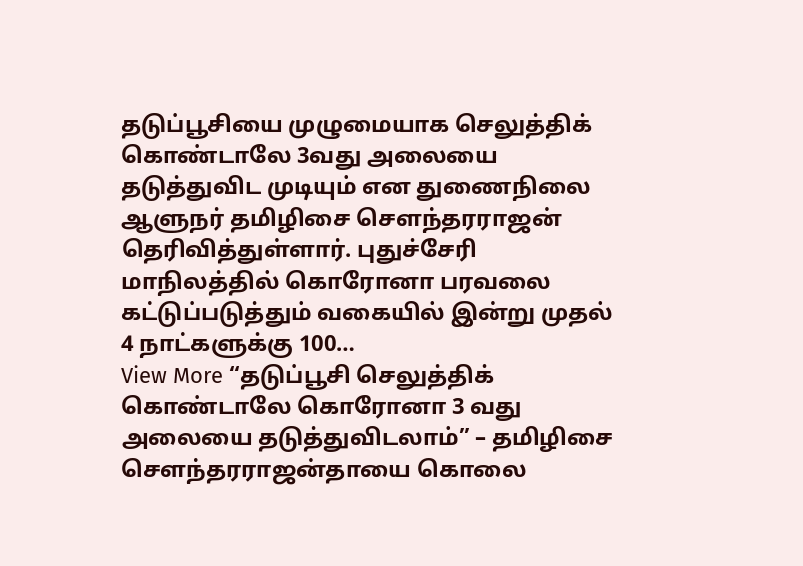தடுப்பூசியை முழுமையாக செலுத்திக் கொண்டாலே 3வது அலையை தடுத்துவிட முடியும் என துணைநிலை ஆளுநர் தமிழிசை செளந்தரராஜன் தெரிவித்துள்ளார். புதுச்சேரி மாநிலத்தில் கொரோனா பரவலை கட்டுப்படுத்தும் வகையில் இன்று முதல் 4 நாட்களுக்கு 100…
View More “தடுப்பூசி செலுத்திக் கொண்டாலே கொரோனா 3 வது அலையை தடுத்துவிடலாம்” – தமிழிசை செளந்தரராஜன்தாயை கொலை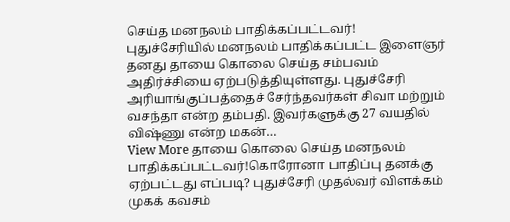செய்த மனநலம் பாதிக்கப்பட்டவர்!
புதுச்சேரியில் மனநலம் பாதிக்கப்பட்ட இளைஞர் தனது தாயை கொலை செய்த சம்பவம் அதிர்ச்சியை ஏற்படுத்தியுள்ளது. புதுச்சேரி அரியாங்குப்பத்தைச் சேர்ந்தவர்கள் சிவா மற்றும் வசந்தா என்ற தம்பதி. இவர்களுக்கு 27 வயதில் விஷ்ணு என்ற மகன்…
View More தாயை கொலை செய்த மனநலம் பாதிக்கப்பட்டவர்!கொரோனா பாதிப்பு தனக்கு ஏற்பட்டது எப்படி? புதுச்சேரி முதல்வர் விளக்கம்
முகக் கவசம்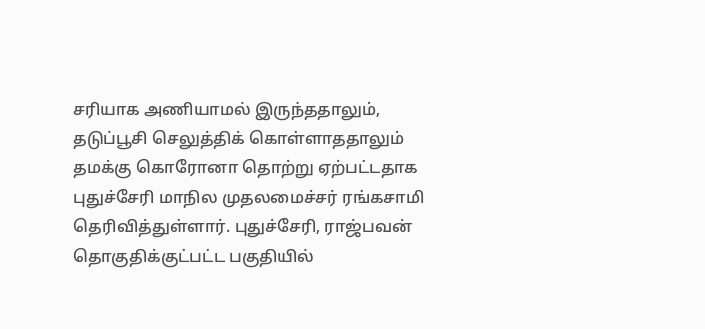சரியாக அணியாமல் இருந்ததாலும், தடுப்பூசி செலுத்திக் கொள்ளாததாலும் தமக்கு கொரோனா தொற்று ஏற்பட்டதாக புதுச்சேரி மாநில முதலமைச்சர் ரங்கசாமி தெரிவித்துள்ளார். புதுச்சேரி, ராஜ்பவன் தொகுதிக்குட்பட்ட பகுதியில்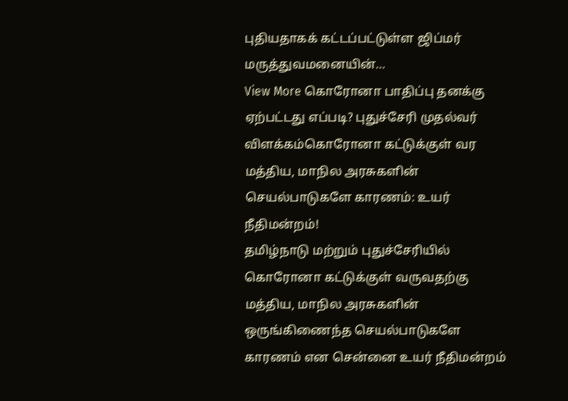புதியதாகக் கட்டப்பட்டுள்ள ஜிப்மர் மருத்துவமனையின்…
View More கொரோனா பாதிப்பு தனக்கு ஏற்பட்டது எப்படி? புதுச்சேரி முதல்வர் விளக்கம்கொரோனா கட்டுக்குள் வர மத்திய, மாநில அரசுகளின் செயல்பாடுகளே காரணம்: உயர் நீதிமன்றம்!
தமிழ்நாடு மற்றும் புதுச்சேரியில் கொரோனா கட்டுக்குள் வருவதற்கு மத்திய, மாநில அரசுகளின் ஒருங்கிணைந்த செயல்பாடுகளே காரணம் என சென்னை உயர் நீதிமன்றம்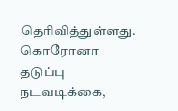தெரிவித்துள்ளது. கொரோனா தடுப்பு நடவடிக்கை,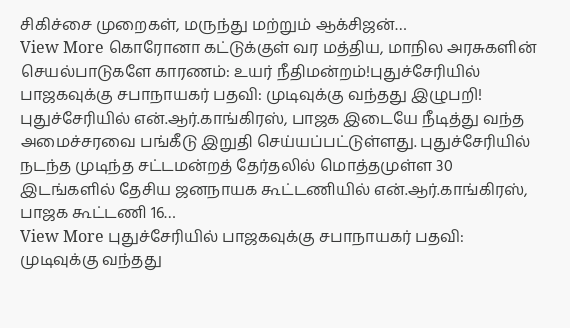சிகிச்சை முறைகள், மருந்து மற்றும் ஆக்சிஜன்…
View More கொரோனா கட்டுக்குள் வர மத்திய, மாநில அரசுகளின் செயல்பாடுகளே காரணம்: உயர் நீதிமன்றம்!புதுச்சேரியில் பாஜகவுக்கு சபாநாயகர் பதவி: முடிவுக்கு வந்தது இழுபறி!
புதுச்சேரியில் என்.ஆர்.காங்கிரஸ், பாஜக இடையே நீடித்து வந்த அமைச்சரவை பங்கீடு இறுதி செய்யப்பட்டுள்ளது. புதுச்சேரியில் நடந்த முடிந்த சட்டமன்றத் தேர்தலில் மொத்தமுள்ள 30 இடங்களில் தேசிய ஜனநாயக கூட்டணியில் என்.ஆர்.காங்கிரஸ், பாஜக கூட்டணி 16…
View More புதுச்சேரியில் பாஜகவுக்கு சபாநாயகர் பதவி: முடிவுக்கு வந்தது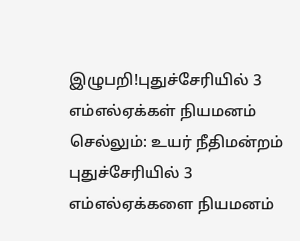இழுபறி!புதுச்சேரியில் 3 எம்எல்ஏக்கள் நியமனம் செல்லும்: உயர் நீதிமன்றம்
புதுச்சேரியில் 3 எம்எல்ஏக்களை நியமனம்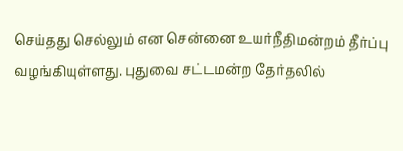செய்தது செல்லும் என சென்னை உயர்நீதிமன்றம் தீர்ப்பு வழங்கியுள்ளது. புதுவை சட்டமன்ற தேர்தலில்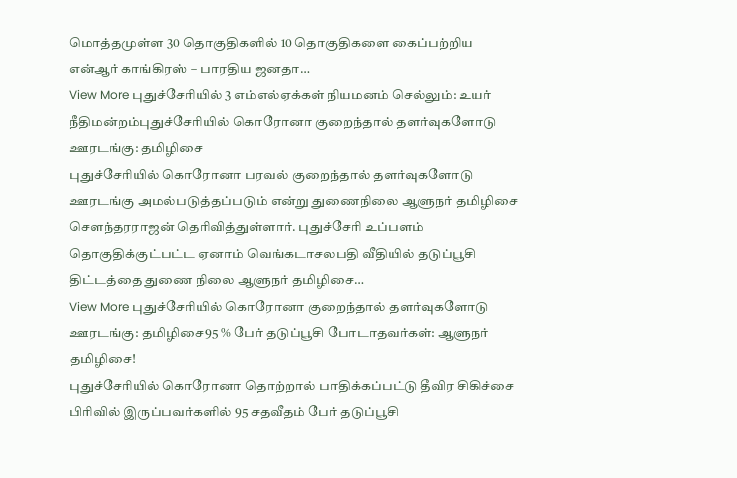மொத்தமுள்ள 30 தொகுதிகளில் 10 தொகுதிகளை கைப்பற்றிய என்ஆர் காங்கிரஸ் – பாரதிய ஜனதா…
View More புதுச்சேரியில் 3 எம்எல்ஏக்கள் நியமனம் செல்லும்: உயர் நீதிமன்றம்புதுச்சேரியில் கொரோனா குறைந்தால் தளர்வுகளோடு ஊரடங்கு: தமிழிசை
புதுச்சேரியில் கொரோனா பரவல் குறைந்தால் தளர்வுகளோடு ஊரடங்கு அமல்படுத்தப்படும் என்று துணைநிலை ஆளுநர் தமிழிசை செளந்தரராஜன் தெரிவித்துள்ளார். புதுச்சேரி உப்பளம் தொகுதிக்குட்பட்ட ஏனாம் வெங்கடாசலபதி வீதியில் தடுப்பூசி திட்டத்தை துணை நிலை ஆளுநர் தமிழிசை…
View More புதுச்சேரியில் கொரோனா குறைந்தால் தளர்வுகளோடு ஊரடங்கு: தமிழிசை95 % பேர் தடுப்பூசி போடாதவர்கள்: ஆளுநர் தமிழிசை!
புதுச்சேரியில் கொரோனா தொற்றால் பாதிக்கப்பட்டு தீவிர சிகிச்சை பிரிவில் இருப்பவர்களில் 95 சதவீதம் பேர் தடுப்பூசி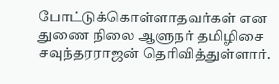போட்டுக்கொள்ளாதவர்கள் என துணை நிலை ஆளுநர் தமிழிசை சவுந்தரராஜன் தெரிவித்துள்ளார்.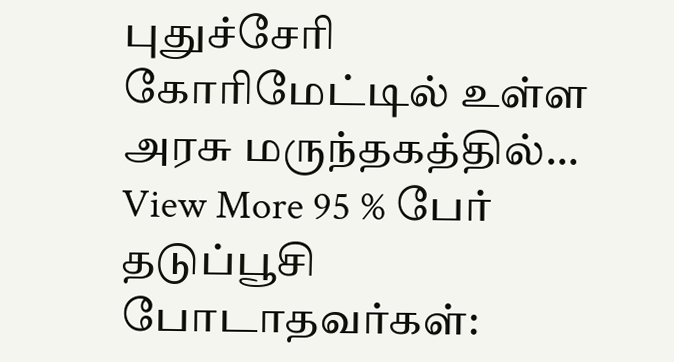புதுச்சேரி கோரிமேட்டில் உள்ள அரசு மருந்தகத்தில்…
View More 95 % பேர் தடுப்பூசி போடாதவர்கள்: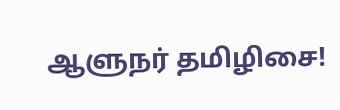ஆளுநர் தமிழிசை!